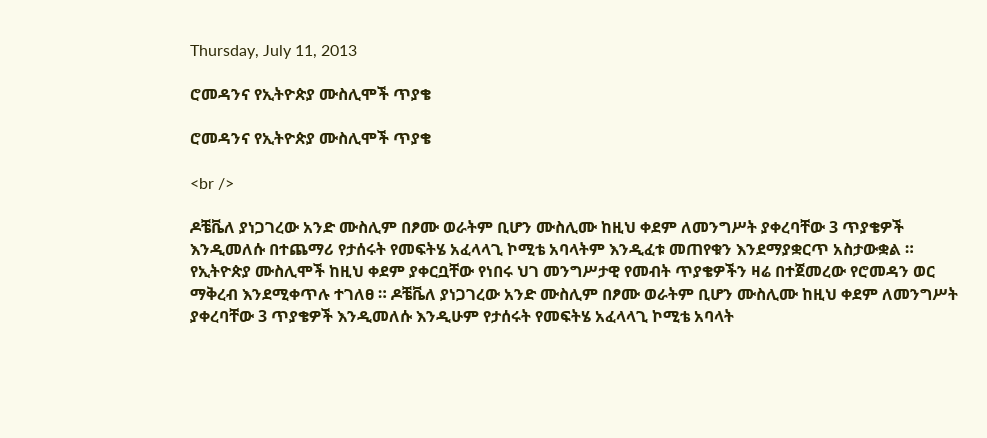Thursday, July 11, 2013

ሮመዳንና የኢትዮጵያ ሙስሊሞች ጥያቄ

ሮመዳንና የኢትዮጵያ ሙስሊሞች ጥያቄ

<br />

ዶቼቬለ ያነጋገረው አንድ ሙስሊም በፆሙ ወራትም ቢሆን ሙስሊሙ ከዚህ ቀደም ለመንግሥት ያቀረባቸው 3 ጥያቄዎች እንዲመለሱ በተጨማሪ የታሰሩት የመፍትሄ አፈላላጊ ኮሚቴ አባላትም እንዲፈቱ መጠየቁን እንደማያቋርጥ አስታውቋል ።
የኢትዮጵያ ሙስሊሞች ከዚህ ቀደም ያቀርቧቸው የነበሩ ህገ መንግሥታዊ የመብት ጥያቄዎችን ዛሬ በተጀመረው የሮመዳን ወር ማቅረብ እንደሚቀጥሉ ተገለፀ ። ዶቼቬለ ያነጋገረው አንድ ሙስሊም በፆሙ ወራትም ቢሆን ሙስሊሙ ከዚህ ቀደም ለመንግሥት ያቀረባቸው 3 ጥያቄዎች እንዲመለሱ እንዲሁም የታሰሩት የመፍትሄ አፈላላጊ ኮሚቴ አባላት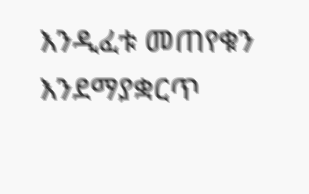እንዲፈቱ መጠየቁን እንደማያቋርጥ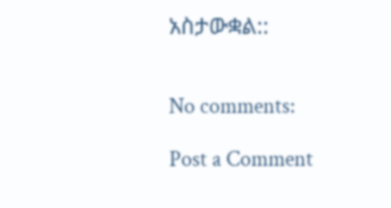አስታውቋል::


No comments:

Post a Comment